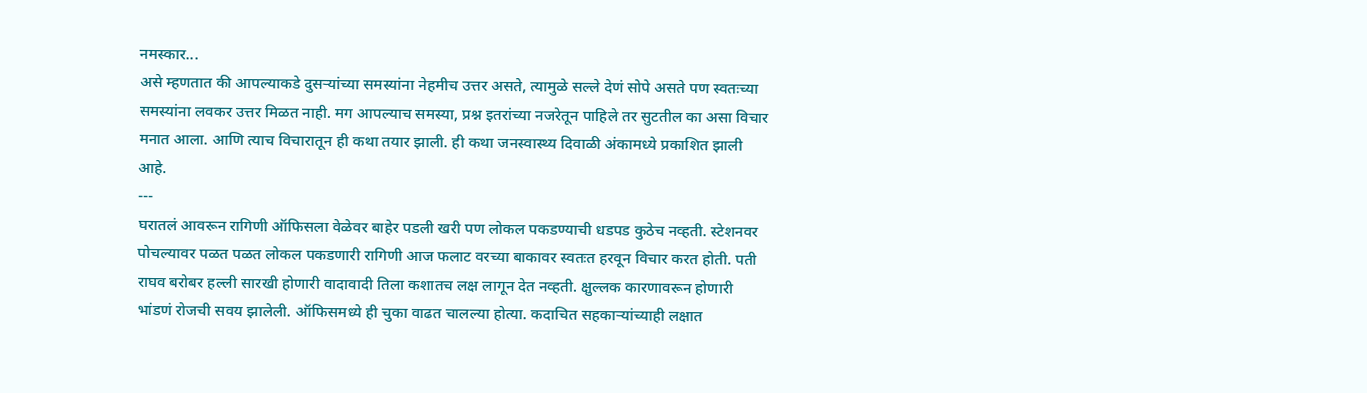नमस्कार...
असे म्हणतात की आपल्याकडे दुसऱ्यांच्या समस्यांना नेहमीच उत्तर असते, त्यामुळे सल्ले देणं सोपे असते पण स्वतःच्या समस्यांना लवकर उत्तर मिळत नाही. मग आपल्याच समस्या, प्रश्न इतरांच्या नजरेतून पाहिले तर सुटतील का असा विचार मनात आला. आणि त्याच विचारातून ही कथा तयार झाली. ही कथा जनस्वास्थ्य दिवाळी अंकामध्ये प्रकाशित झाली आहे.
---
घरातलं आवरून रागिणी ऑफिसला वेळेवर बाहेर पडली खरी पण लोकल पकडण्याची धडपड कुठेच नव्हती. स्टेशनवर पोचल्यावर पळत पळत लोकल पकडणारी रागिणी आज फलाट वरच्या बाकावर स्वतःत हरवून विचार करत होती. पती राघव बरोबर हल्ली सारखी होणारी वादावादी तिला कशातच लक्ष लागून देत नव्हती. क्षुल्लक कारणावरून होणारी भांडणं रोजची सवय झालेली. ऑफिसमध्ये ही चुका वाढत चालल्या होत्या. कदाचित सहकाऱ्यांच्याही लक्षात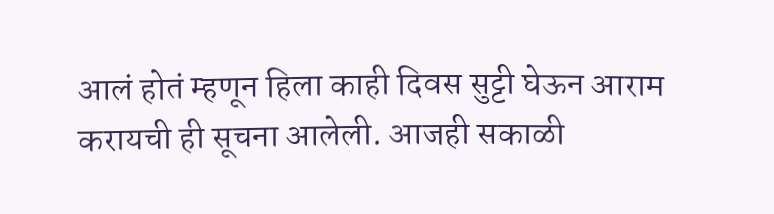आलं होतं म्हणून हिला काही दिवस सुट्टी घेऊन आराम करायची ही सूचना आलेली. आजही सकाळी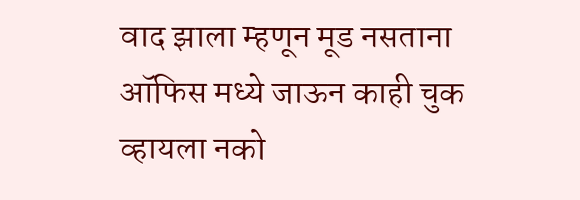वाद झाला म्हणून मूड नसताना ऑफिस मध्ये जाऊन काही चुक व्हायला नको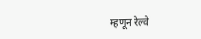म्हणून रेल्वे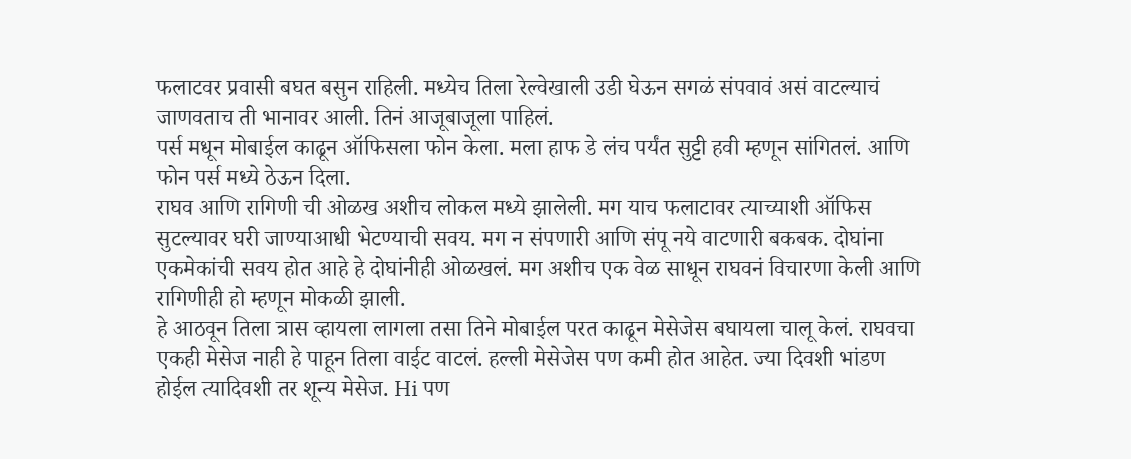फलाटवर प्रवासी बघत बसुन राहिली. मध्येच तिला रेल्वेखाली उडी घेऊन सगळं संपवावं असं वाटल्याचं जाणवताच ती भानावर आली. तिनं आजूबाजूला पाहिलं.
पर्स मधून मोबाईल काढून ऑफिसला फोन केला. मला हाफ डे लंच पर्यंत सुट्टी हवी म्हणून सांगितलं. आणि फोन पर्स मध्ये ठेऊन दिला.
राघव आणि रागिणी ची ओळख अशीच लोकल मध्ये झालेली. मग याच फलाटावर त्याच्याशी ऑफिस सुटल्यावर घरी जाण्याआधी भेटण्याची सवय. मग न संपणारी आणि संपू नये वाटणारी बकबक. दोघांना एकमेकांची सवय होत आहे हे दोघांनीही ओळखलं. मग अशीच एक वेळ साधून राघवनं विचारणा केली आणि रागिणीही हो म्हणून मोकळी झाली.
हे आठवून तिला त्रास व्हायला लागला तसा तिने मोबाईल परत काढून मेसेजेस बघायला चालू केलं. राघवचा एकही मेसेज नाही हे पाहून तिला वाईट वाटलं. हल्ली मेसेजेस पण कमी होत आहेत. ज्या दिवशी भांडण होईल त्यादिवशी तर शून्य मेसेज. Hi पण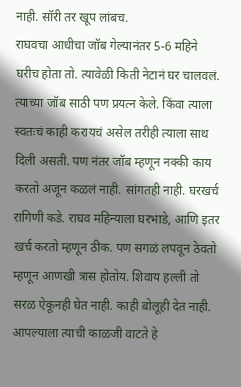नाही. सॉरी तर खूप लांबच.
राघवचा आधीचा जॉब गेल्यानंतर 5-6 महिने घरीच होता तो. त्यावेळी किती नेटानं घर चालवलं. त्याच्या जॉब साठी पण प्रयत्न केले. किंवा त्याला स्वतःचं काही करायचं असेल तरीही त्याला साथ दिली असती. पण नंतर जॉब म्हणून नक्की काय करतो अजून कळलं नाही. सांगतही नाही. घरखर्च रागिणी कडे. राघव महिन्याला घरभाडे, आणि इतर खर्च करतो म्हणून ठीक. पण सगळं लपवून ठेवतो म्हणून आणखी त्रास होतोय. शिवाय हल्ली तो सरळ ऐकूनही घेत नाही. काही बोलूही देत नाही. आपल्याला त्याची काळजी वाटते हे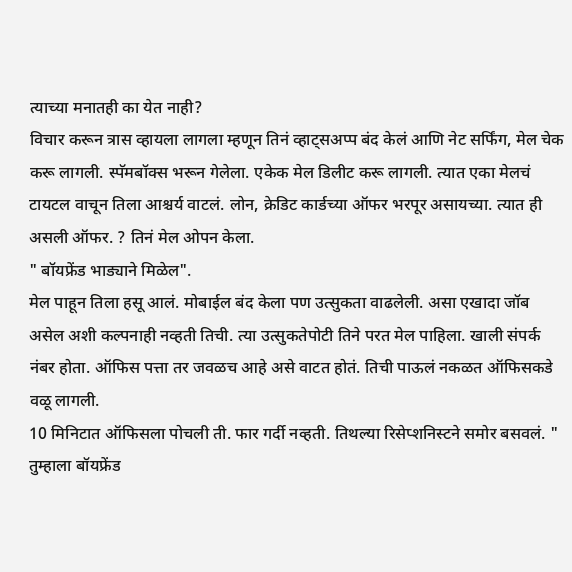त्याच्या मनातही का येत नाही?
विचार करून त्रास व्हायला लागला म्हणून तिनं व्हाट्सअप्प बंद केलं आणि नेट सर्फिंग, मेल चेक करू लागली. स्पॅमबॉक्स भरून गेलेला. एकेक मेल डिलीट करू लागली. त्यात एका मेलचं टायटल वाचून तिला आश्चर्य वाटलं. लोन, क्रेडिट कार्डच्या ऑफर भरपूर असायच्या. त्यात ही असली ऑफर. ? तिनं मेल ओपन केला.
" बॉयफ्रेंड भाड्याने मिळेल".
मेल पाहून तिला हसू आलं. मोबाईल बंद केला पण उत्सुकता वाढलेली. असा एखादा जॉब असेल अशी कल्पनाही नव्हती तिची. त्या उत्सुकतेपोटी तिने परत मेल पाहिला. खाली संपर्क नंबर होता. ऑफिस पत्ता तर जवळच आहे असे वाटत होतं. तिची पाऊलं नकळत ऑफिसकडे वळू लागली.
10 मिनिटात ऑफिसला पोचली ती. फार गर्दी नव्हती. तिथल्या रिसेप्शनिस्टने समोर बसवलं. " तुम्हाला बॉयफ्रेंड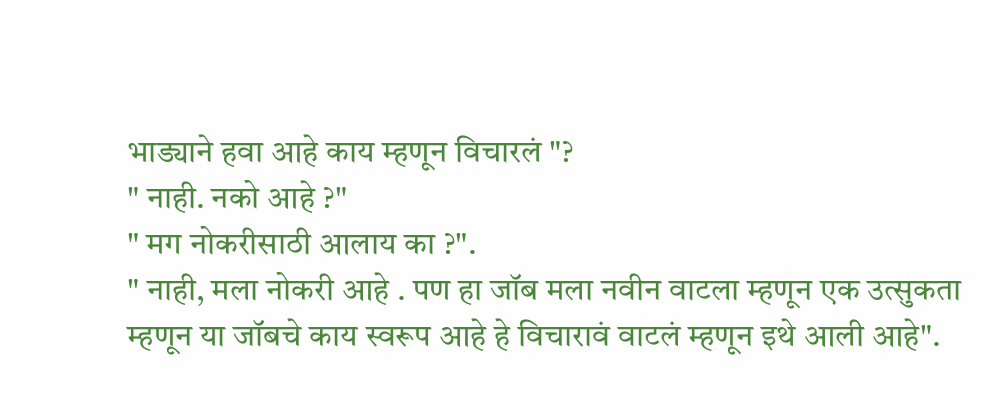भाड्याने हवा आहे काय म्हणून विचारलं "?
" नाही. नको आहे ?"
" मग नोकरीसाठी आलाय का ?".
" नाही, मला नोकरी आहे . पण हा जॉब मला नवीन वाटला म्हणून एक उत्सुकता म्हणून या जॉबचे काय स्वरूप आहे हे विचारावं वाटलं म्हणून इथे आली आहे".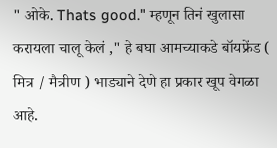" ओके. Thats good." म्हणून तिनं खुलासा करायला चालू केलं ," हे बघा आमच्याकडे बॉयफ्रेंड ( मित्र / मैत्रीण ) भाड्याने देणे हा प्रकार खूप वेगळा आहे.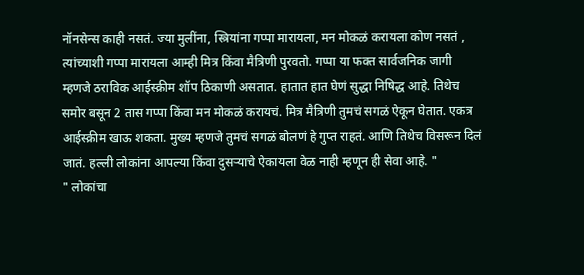नॉनसेन्स काही नसतं. ज्या मुलींना, स्त्रियांना गप्पा मारायला, मन मोकळं करायला कोण नसतं , त्यांच्याशी गप्पा मारायला आम्ही मित्र किंवा मैत्रिणी पुरवतो. गप्पा या फक्त सार्वजनिक जागी म्हणजे ठराविक आईस्क्रीम शॉप ठिकाणी असतात. हातात हात घेणं सुद्धा निषिद्ध आहे. तिथेच समोर बसून 2 तास गप्पा किंवा मन मोकळं करायचं. मित्र मैत्रिणी तुमचं सगळं ऐकून घेतात. एकत्र आईस्क्रीम खाऊ शकता. मुख्य म्हणजे तुमचं सगळं बोलणं हे गुप्त राहतं. आणि तिथेच विसरून दिलं जातं. हल्ली लोकांना आपल्या किंवा दुसऱ्याचे ऐकायला वेळ नाही म्हणून ही सेवा आहे. "
" लोकांचा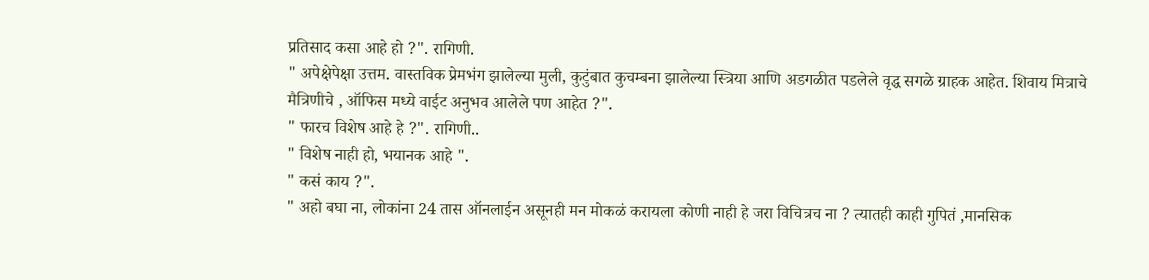प्रतिसाद कसा आहे हो ?". रागिणी.
" अपेक्षेपेक्षा उत्तम. वास्तविक प्रेमभंग झालेल्या मुली, कुटुंबात कुचम्बना झालेल्या स्त्रिया आणि अडगळीत पडलेले वृद्ध सगळे ग्राहक आहेत. शिवाय मित्राचे मैत्रिणीचे , ऑफिस मध्ये वाईट अनुभव आलेले पण आहेत ?".
" फारच विशेष आहे हे ?". रागिणी..
" विशेष नाही हो, भयानक आहे ".
" कसं काय ?".
" अहो बघा ना, लोकांना 24 तास ऑनलाईन असूनही मन मोकळं करायला कोणी नाही हे जरा विचित्रच ना ? त्यातही काही गुपितं ,मानसिक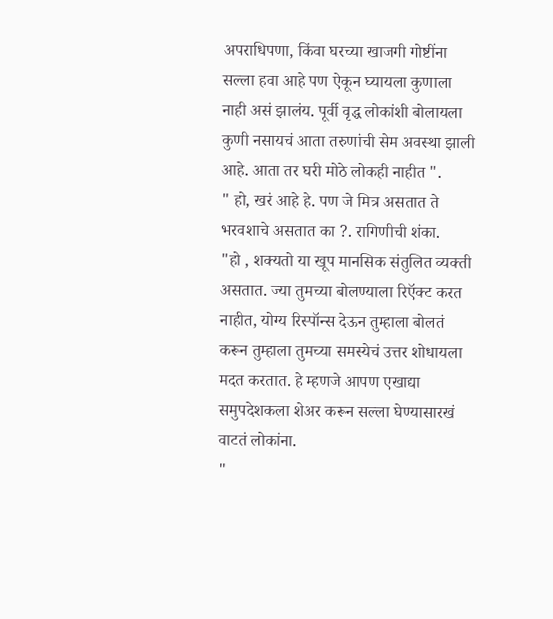अपराधिपणा, किंवा घरच्या खाजगी गोष्टींना सल्ला हवा आहे पण ऐकून घ्यायला कुणाला नाही असं झालंय. पूर्वी वृद्ध लोकांशी बोलायला कुणी नसायचं आता तरुणांची सेम अवस्था झाली आहे. आता तर घरी मोठे लोकही नाहीत ".
" हो, खरं आहे हे. पण जे मित्र असतात ते भरवशाचे असतात का ?. रागिणीची शंका.
"हो , शक्यतो या खूप मानसिक संतुलित व्यक्ती असतात. ज्या तुमच्या बोलण्याला रिऍक्ट करत नाहीत, योग्य रिस्पॉन्स देऊन तुम्हाला बोलतं करून तुम्हाला तुमच्या समस्येचं उत्तर शोधायला मदत करतात. हे म्हणजे आपण एखाद्या समुपदेशकला शेअर करून सल्ला घेण्यासारखं वाटतं लोकांना.
"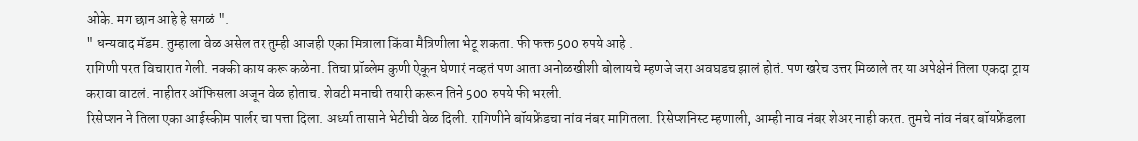ओके. मग छान आहे हे सगळं ".
" धन्यवाद मॅडम. तुम्हाला वेळ असेल तर तुम्ही आजही एका मित्राला किंवा मैत्रिणीला भेटू शकता. फी फक्त 500 रुपये आहे .
रागिणी परत विचारात गेली. नक्की काय करू कळेना. तिचा प्रॉब्लेम कुणी ऐकून घेणारं नव्हतं पण आता अनोळखीशी बोलायचे म्हणजे जरा अवघडच झालं होतं. पण खरेच उत्तर मिळाले तर या अपेक्षेनं तिला एकदा ट्राय करावा वाटलं. नाहीतर ऑफिसला अजून वेळ होताच. शेवटी मनाची तयारी करून तिने 500 रुपये फी भरली.
रिसेप्शन ने तिला एका आईस्कीम पार्लर चा पत्ता दिला. अर्ध्या तासाने भेटीची वेळ दिली. रागिणीने बॉयफ्रेंडचा नांव नंबर मागितला. रिसेप्शनिस्ट म्हणाली, आम्ही नाव नंबर शेअर नाही करत. तुमचे नांव नंबर बॉयफ्रेंडला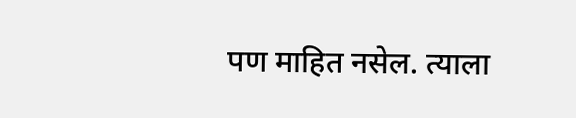पण माहित नसेल. त्याला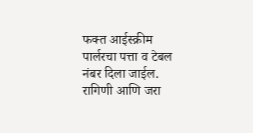फक्त आईस्क्रीम पार्लरचा पत्ता व टेबल नंबर दिला जाईल. रागिणी आणि जरा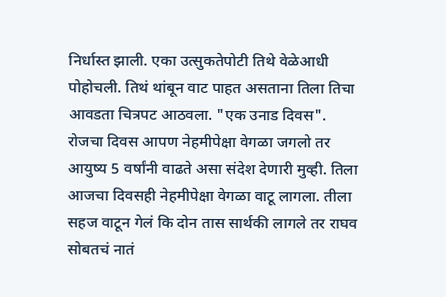निर्धास्त झाली. एका उत्सुकतेपोटी तिथे वेळेआधी पोहोचली. तिथं थांबून वाट पाहत असताना तिला तिचा आवडता चित्रपट आठवला. "एक उनाड दिवस". रोजचा दिवस आपण नेहमीपेक्षा वेगळा जगलो तर आयुष्य 5 वर्षांनी वाढते असा संदेश देणारी मुव्ही. तिला आजचा दिवसही नेहमीपेक्षा वेगळा वाटू लागला. तीला सहज वाटून गेलं कि दोन तास सार्थकी लागले तर राघव सोबतचं नातं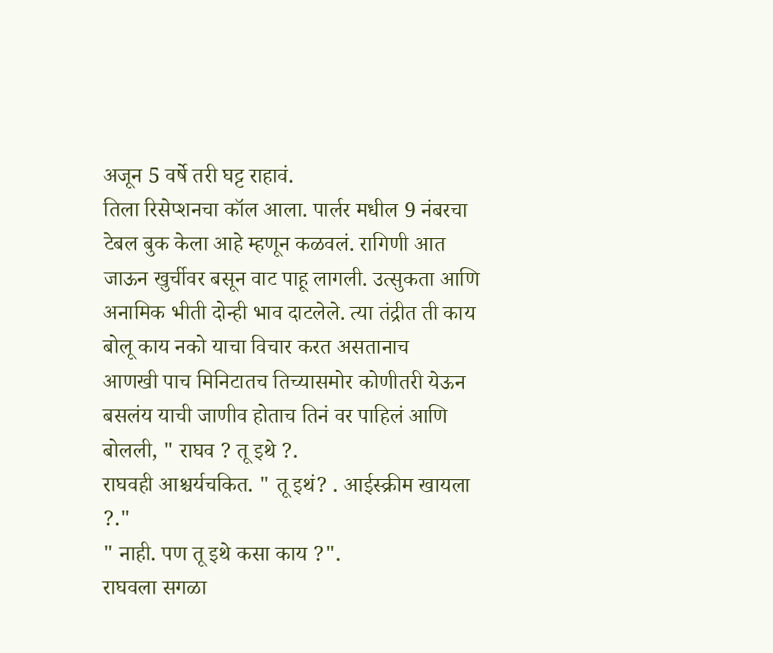अजून 5 वर्षे तरी घट्ट राहावं.
तिला रिसेप्शनचा कॉल आला. पार्लर मधील 9 नंबरचा टेबल बुक केला आहे म्हणून कळवलं. रागिणी आत जाऊन खुर्चीवर बसून वाट पाहू लागली. उत्सुकता आणि अनामिक भीती दोन्ही भाव दाटलेले. त्या तंद्रीत ती काय बोलू काय नको याचा विचार करत असतानाच
आणखी पाच मिनिटातच तिच्यासमोर कोणीतरी येऊन बसलंय याची जाणीव होताच तिनं वर पाहिलं आणि बोलली, " राघव ? तू इथे ?.
राघवही आश्चर्यचकित. " तू इथं? . आईस्क्रीम खायला ?."
" नाही. पण तू इथे कसा काय ?".
राघवला सगळा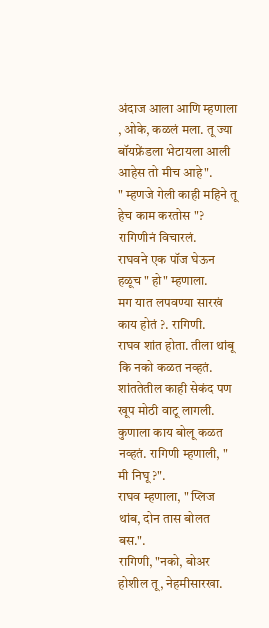अंदाज आला आणि म्हणाला , ओके, कळलं मला. तू ज्या बॉयफ्रेंडला भेटायला आली आहेस तो मीच आहे".
" म्हणजे गेली काही महिने तू हेच काम करतोस "? रागिणीनं विचारलं.
राघवने एक पॉज घेऊन हळूच " हो" म्हणाला.
मग यात लपवण्या सारखं काय होतं ?. रागिणी.
राघव शांत होता. तीला थांबू कि नको कळत नव्हतं. शांततेतील काही सेकंद पण खूप मोठी वाटू लागली. कुणाला काय बोलू कळत नव्हतं. रागिणी म्हणाली, " मी निघू ?".
राघव म्हणाला, " प्लिज थांब, दोन तास बोलत बस.".
रागिणी, "नको, बोअर होशील तू, नेहमीसारखा.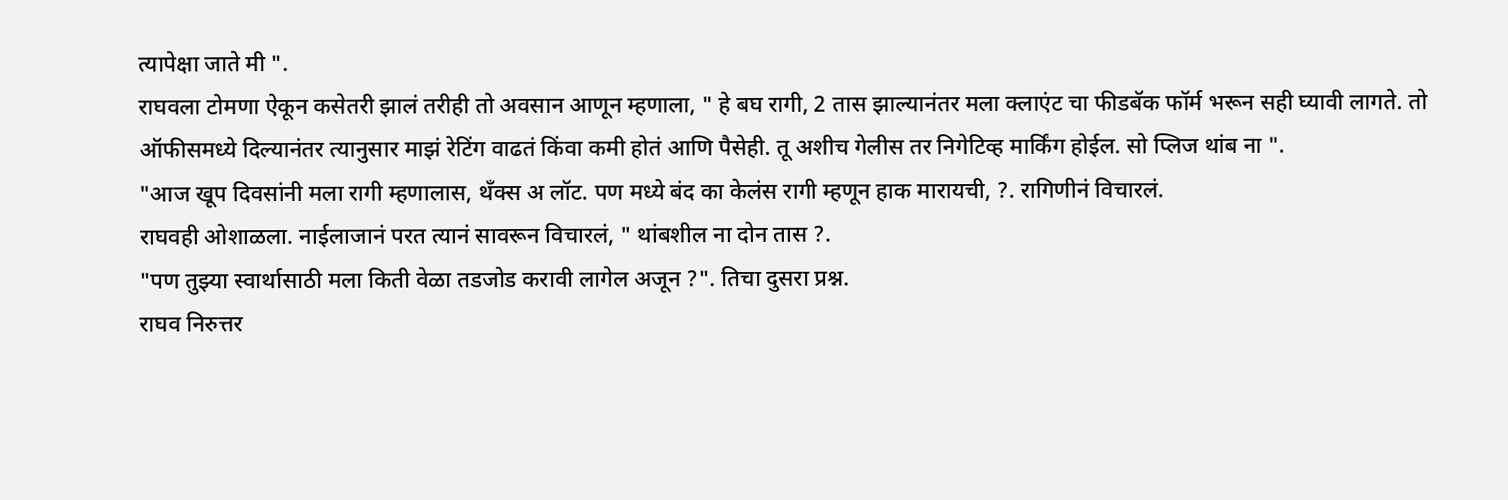त्यापेक्षा जाते मी ".
राघवला टोमणा ऐकून कसेतरी झालं तरीही तो अवसान आणून म्हणाला, " हे बघ रागी, 2 तास झाल्यानंतर मला क्लाएंट चा फीडबॅक फॉर्म भरून सही घ्यावी लागते. तो ऑफीसमध्ये दिल्यानंतर त्यानुसार माझं रेटिंग वाढतं किंवा कमी होतं आणि पैसेही. तू अशीच गेलीस तर निगेटिव्ह मार्किंग होईल. सो प्लिज थांब ना ".
"आज खूप दिवसांनी मला रागी म्हणालास, थँक्स अ लॉट. पण मध्ये बंद का केलंस रागी म्हणून हाक मारायची, ?. रागिणीनं विचारलं.
राघवही ओशाळला. नाईलाजानं परत त्यानं सावरून विचारलं, " थांबशील ना दोन तास ?.
"पण तुझ्या स्वार्थासाठी मला किती वेळा तडजोड करावी लागेल अजून ?". तिचा दुसरा प्रश्न.
राघव निरुत्तर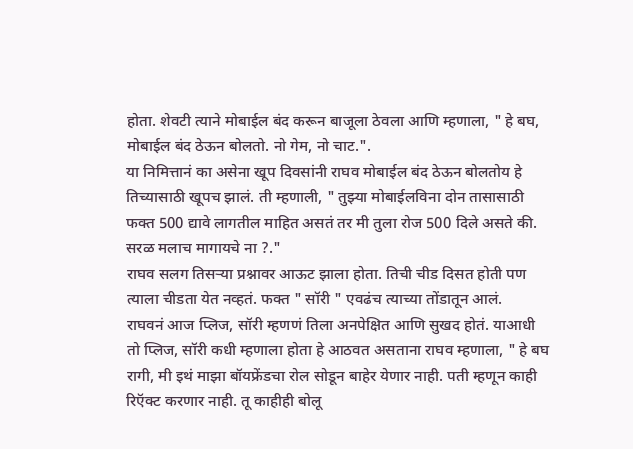होता. शेवटी त्याने मोबाईल बंद करून बाजूला ठेवला आणि म्हणाला, " हे बघ, मोबाईल बंद ठेऊन बोलतो. नो गेम, नो चाट.".
या निमित्तानं का असेना खूप दिवसांनी राघव मोबाईल बंद ठेऊन बोलतोय हे तिच्यासाठी खूपच झालं. ती म्हणाली, " तुझ्या मोबाईलविना दोन तासासाठी फक्त 500 द्यावे लागतील माहित असतं तर मी तुला रोज 500 दिले असते की. सरळ मलाच मागायचे ना ?."
राघव सलग तिसऱ्या प्रश्नावर आऊट झाला होता. तिची चीड दिसत होती पण त्याला चीडता येत नव्हतं. फक्त " सॉरी " एवढंच त्याच्या तोंडातून आलं.
राघवनं आज प्लिज, सॉरी म्हणणं तिला अनपेक्षित आणि सुखद होतं. याआधी तो प्लिज, सॉरी कधी म्हणाला होता हे आठवत असताना राघव म्हणाला, " हे बघ रागी, मी इथं माझा बॉयफ्रेंडचा रोल सोडून बाहेर येणार नाही. पती म्हणून काही रिऍक्ट करणार नाही. तू काहीही बोलू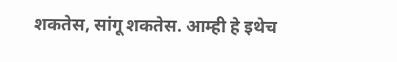शकतेस, सांगू शकतेस. आम्ही हे इथेच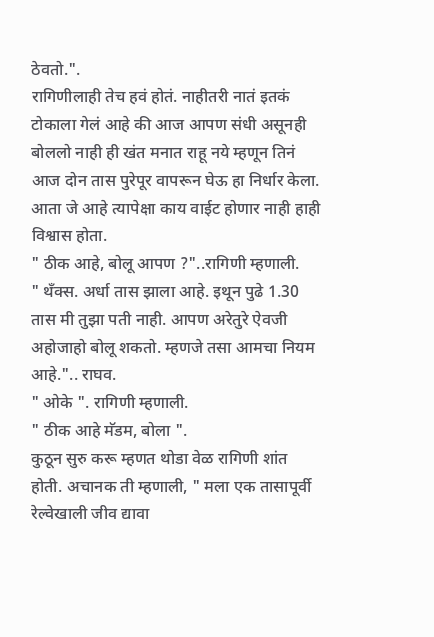ठेवतो.".
रागिणीलाही तेच हवं होतं. नाहीतरी नातं इतकं टोकाला गेलं आहे की आज आपण संधी असूनही बोललो नाही ही खंत मनात राहू नये म्हणून तिनं आज दोन तास पुरेपूर वापरून घेऊ हा निर्धार केला. आता जे आहे त्यापेक्षा काय वाईट होणार नाही हाही विश्वास होता.
" ठीक आहे, बोलू आपण ?"..रागिणी म्हणाली.
" थँक्स. अर्धा तास झाला आहे. इथून पुढे 1.30 तास मी तुझा पती नाही. आपण अरेतुरे ऐवजी अहोजाहो बोलू शकतो. म्हणजे तसा आमचा नियम आहे.".. राघव.
" ओके ". रागिणी म्हणाली.
" ठीक आहे मॅडम, बोला ".
कुठून सुरु करू म्हणत थोडा वेळ रागिणी शांत होती. अचानक ती म्हणाली, " मला एक तासापूर्वी रेल्वेखाली जीव द्यावा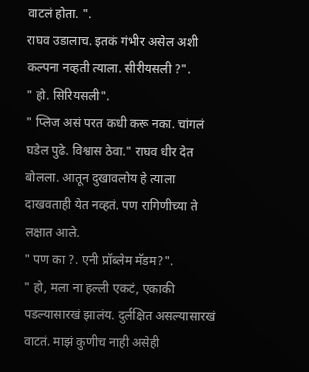वाटलं होता. ".
राघव उडालाच. इतकं गंभीर असेल अशी कल्पना नव्हती त्याला. सीरीयसली ?".
" हो. सिरियसली".
" प्लिज असं परत कधी करू नका. चांगलं घडेल पुढे. विश्वास ठेवा." राघव धीर देत बोलला. आतून दुखावलोय हे त्याला दाखवताही येत नव्हतं. पण रागिणीच्या ते लक्षात आले.
" पण का ?. एनी प्रॉब्लेम मॅडम?".
" हो, मला ना हल्ली एकटं, एकाकी पडल्यासारखं झालंय. दुर्लक्षित असल्यासारखं वाटतं. माझं कुणीच नाही असेही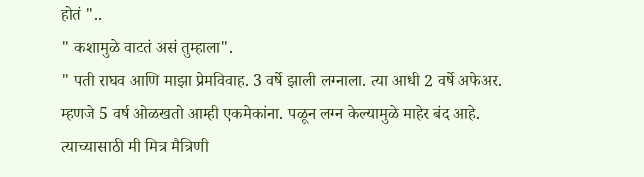होतं "..
" कशामुळे वाटतं असं तुम्हाला".
" पती राघव आणि माझा प्रेमविवाह. 3 वर्षे झाली लग्नाला. त्या आधी 2 वर्षे अफेअर. म्हणजे 5 वर्ष ओळखतो आम्ही एकमेकांना. पळून लग्न केल्यामुळे माहेर बंद आहे. त्याच्यासाठी मी मित्र मैत्रिणी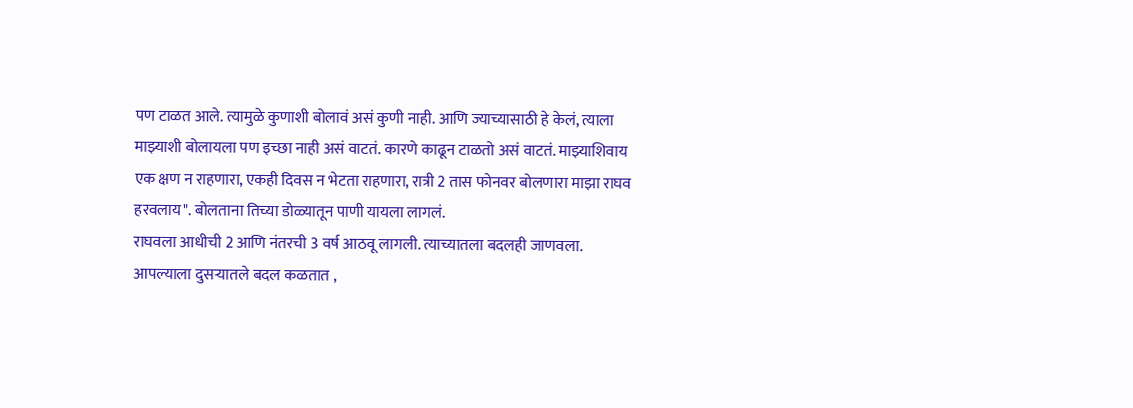पण टाळत आले. त्यामुळे कुणाशी बोलावं असं कुणी नाही. आणि ज्याच्यासाठी हे केलं, त्याला माझ्याशी बोलायला पण इच्छा नाही असं वाटतं. कारणे काढून टाळतो असं वाटतं. माझ्याशिवाय एक क्षण न राहणारा, एकही दिवस न भेटता राहणारा, रात्री 2 तास फोनवर बोलणारा माझा राघव हरवलाय". बोलताना तिच्या डोळ्यातून पाणी यायला लागलं.
राघवला आधीची 2 आणि नंतरची 3 वर्ष आठवू लागली. त्याच्यातला बदलही जाणवला. आपल्याला दुसऱ्यातले बदल कळतात ,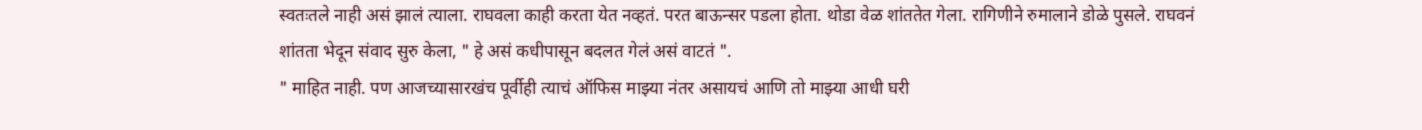स्वतःतले नाही असं झालं त्याला. राघवला काही करता येत नव्हतं. परत बाऊन्सर पडला होता. थोडा वेळ शांततेत गेला. रागिणीने रुमालाने डोळे पुसले. राघवनं शांतता भेदून संवाद सुरु केला, " हे असं कधीपासून बदलत गेलं असं वाटतं ".
" माहित नाही. पण आजच्यासारखंच पूर्वीही त्याचं ऑफिस माझ्या नंतर असायचं आणि तो माझ्या आधी घरी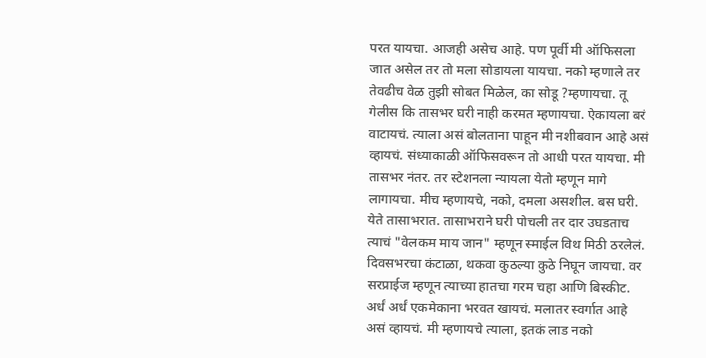परत यायचा. आजही असेच आहे. पण पूर्वी मी ऑफिसला जात असेल तर तो मला सोडायला यायचा. नको म्हणाले तर तेवढीच वेळ तुझी सोबत मिळेल, का सोडू ?म्हणायचा. तू गेलीस कि तासभर घरी नाही करमत म्हणायचा. ऐकायला बरं वाटायचं. त्याला असं बोलताना पाहून मी नशीबवान आहे असं व्हायचं. संध्याकाळी ऑफिसवरून तो आधी परत यायचा. मी तासभर नंतर. तर स्टेशनला न्यायला येतो म्हणून मागे लागायचा. मीच म्हणायचे, नको, दमला असशील. बस घरी. येते तासाभरात. तासाभराने घरी पोचली तर दार उघडताच त्याचं "वेलकम माय जान" म्हणून स्माईल विथ मिठी ठरलेलं. दिवसभरचा कंटाळा, थकवा कुठल्या कुठे निघून जायचा. वर सरप्राईज म्हणून त्याच्या हातचा गरम चहा आणि बिस्कीट. अर्धं अर्धं एकमेकाना भरवत खायचं. मलातर स्वर्गात आहे असं व्हायचं. मी म्हणायचे त्याला, इतकं लाड नको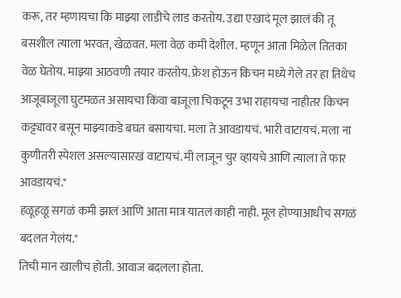करू, तर म्हणायचा कि माझ्या लाडीचे लाड करतोय. उद्या एखादं मूल झालं की तू बसशील त्याला भरवत, खेळवत. मला वेळ कमी देशील. म्हणून आता मिळेल तितका वेळ घेतोय. माझ्या आठवणी तयार करतोय. फ्रेश होऊन किचन मध्ये गेले तर हा तिथेच आजूबाजूला घुटमळत असायचा किंवा बाजूला चिकटून उभा राहायचा नाहीतर किचन कट्ट्यावर बसून माझ्याकडे बघत बसायचा. मला ते आवडायचं. भारी वाटायचं. मला ना कुणीतरी स्पेशल असल्यासारखं वाटायचं. मी लाजून चुर व्हायचे आणि त्याला ते फार आवडायचं."
हळूहळू सगळं कमी झालं आणि आता मात्र यातलं काही नाही. मूल होण्याआधीच सगळं बदलत गेलंय."
तिची मान खालीच होती. आवाज बदलला होता.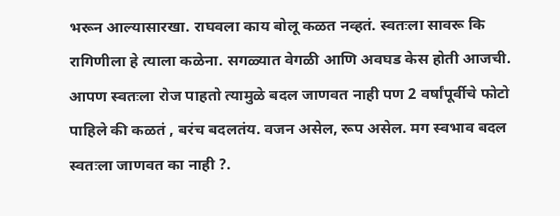भरून आल्यासारखा. राघवला काय बोलू कळत नव्हतं. स्वतःला सावरू कि रागिणीला हे त्याला कळेना. सगळ्यात वेगळी आणि अवघड केस होती आजची.
आपण स्वतःला रोज पाहतो त्यामुळे बदल जाणवत नाही पण 2 वर्षांपूर्वीचे फोटो पाहिले की कळतं , बरंच बदलतंय. वजन असेल, रूप असेल. मग स्वभाव बदल स्वतःला जाणवत का नाही ?.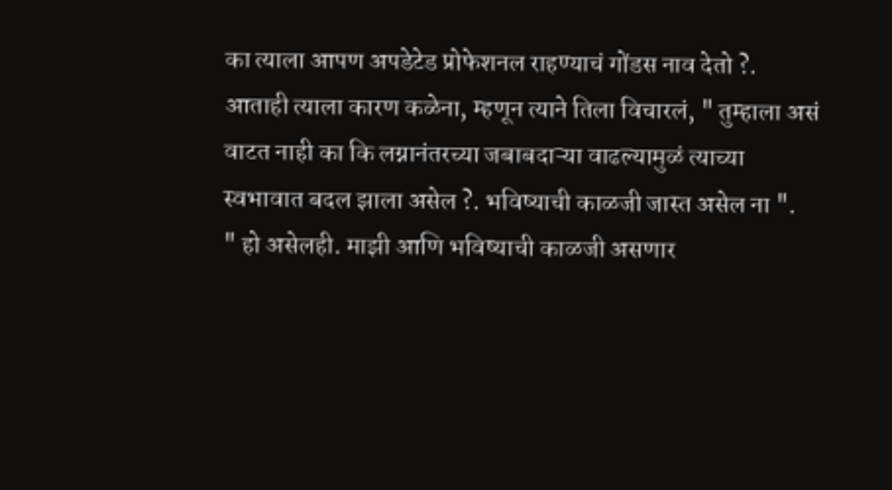का त्याला आपण अपडेटेड प्रोफेशनल राहण्याचं गोंडस नाव देतो ?.
आताही त्याला कारण कळेना, म्हणून त्याने तिला विचारलं, " तुम्हाला असं वाटत नाही का कि लग्नानंतरच्या जबाबदाऱ्या वाढल्यामुळं त्याच्या स्वभावात बदल झाला असेल ?. भविष्याची काळजी जास्त असेल ना ".
" हो असेलही. माझी आणि भविष्याची काळजी असणार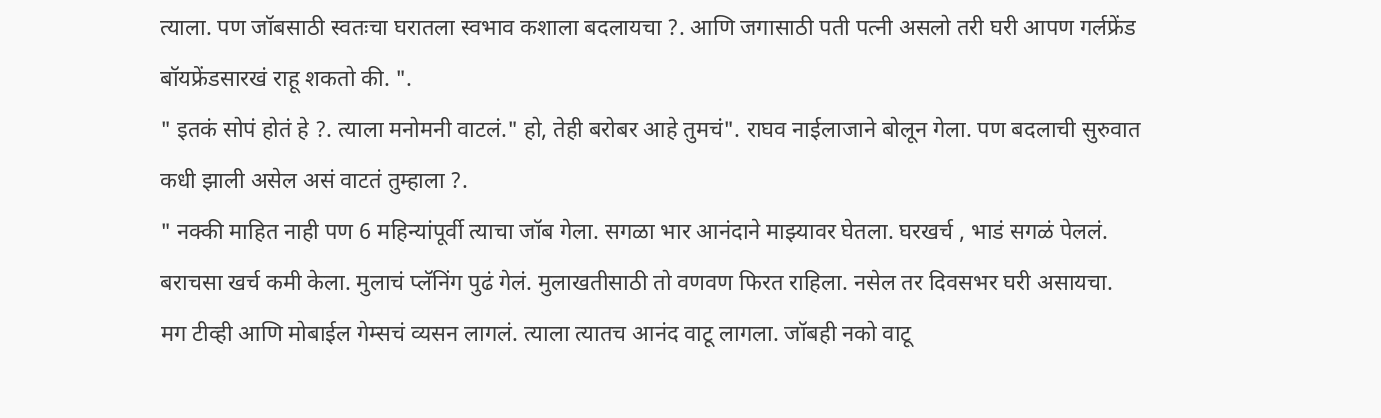त्याला. पण जॉबसाठी स्वतःचा घरातला स्वभाव कशाला बदलायचा ?. आणि जगासाठी पती पत्नी असलो तरी घरी आपण गर्लफ्रेंड बॉयफ्रेंडसारखं राहू शकतो की. ".
" इतकं सोपं होतं हे ?. त्याला मनोमनी वाटलं." हो, तेही बरोबर आहे तुमचं". राघव नाईलाजाने बोलून गेला. पण बदलाची सुरुवात कधी झाली असेल असं वाटतं तुम्हाला ?.
" नक्की माहित नाही पण 6 महिन्यांपूर्वी त्याचा जॉब गेला. सगळा भार आनंदाने माझ्यावर घेतला. घरखर्च , भाडं सगळं पेललं. बराचसा खर्च कमी केला. मुलाचं प्लॅनिंग पुढं गेलं. मुलाखतीसाठी तो वणवण फिरत राहिला. नसेल तर दिवसभर घरी असायचा. मग टीव्ही आणि मोबाईल गेम्सचं व्यसन लागलं. त्याला त्यातच आनंद वाटू लागला. जॉबही नको वाटू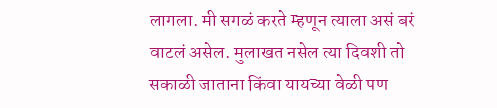लागला. मी सगळं करते म्हणून त्याला असं बरं वाटलं असेल. मुलाखत नसेल त्या दिवशी तो सकाळी जाताना किंवा यायच्या वेळी पण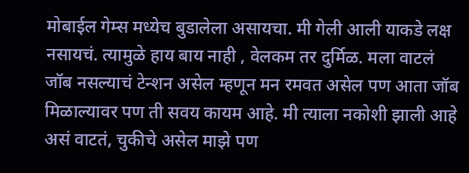मोबाईल गेम्स मध्येच बुडालेला असायचा. मी गेली आली याकडे लक्ष नसायचं. त्यामुळे हाय बाय नाही , वेलकम तर दुर्मिळ. मला वाटलं जॉब नसल्याचं टेन्शन असेल म्हणून मन रमवत असेल पण आता जॉब मिळाल्यावर पण ती सवय कायम आहे. मी त्याला नकोशी झाली आहे असं वाटतं, चुकीचे असेल माझे पण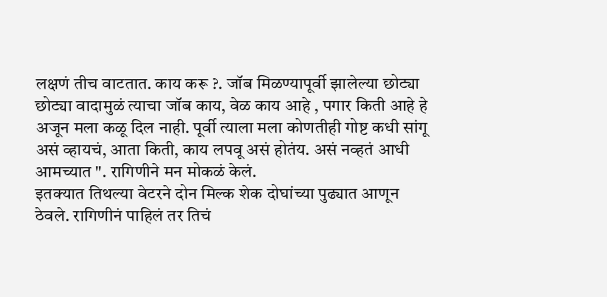लक्षणं तीच वाटतात. काय करू ?. जॉब मिळण्यापूर्वी झालेल्या छोट्या छोट्या वादामुळं त्याचा जॉब काय, वेळ काय आहे , पगार किती आहे हे अजून मला कळू दिल नाही. पूर्वी त्याला मला कोणतीही गोष्ट कधी सांगू असं व्हायचं, आता किती, काय लपवू असं होतंय. असं नव्हतं आधी आमच्यात ". रागिणीने मन मोकळं केलं.
इतक्यात तिथल्या वेटरने दोन मिल्क शेक दोघांच्या पुढ्यात आणून ठेवले. रागिणीनं पाहिलं तर तिचं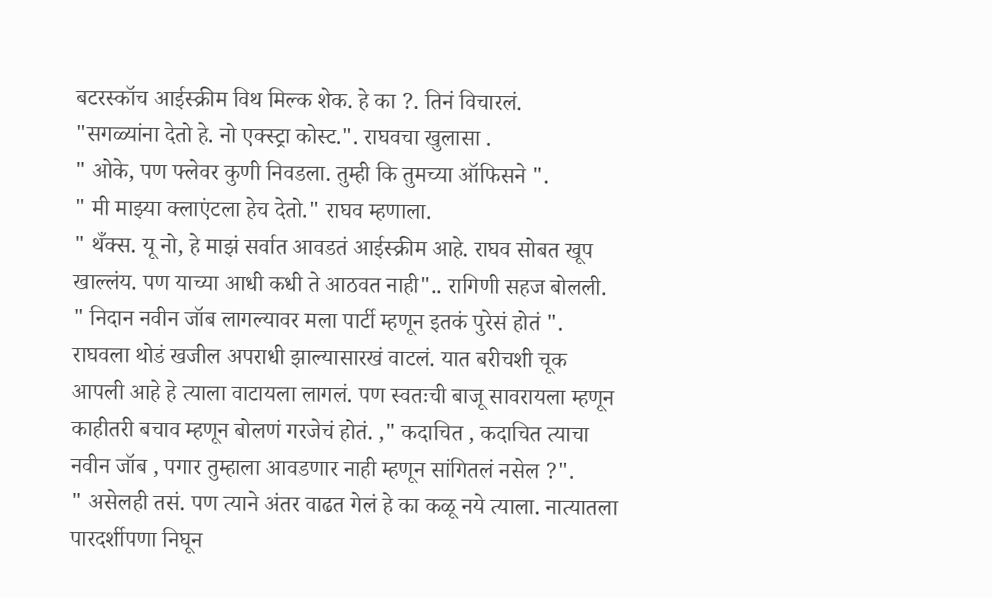बटरस्कॉच आईस्क्रीम विथ मिल्क शेक. हे का ?. तिनं विचारलं.
"सगळ्यांना देतो हे. नो एक्स्ट्रा कोस्ट.". राघवचा खुलासा .
" ओके, पण फ्लेवर कुणी निवडला. तुम्ही कि तुमच्या ऑफिसने ".
" मी माझ्या क्लाएंटला हेच देतो." राघव म्हणाला.
" थँक्स. यू नो, हे माझं सर्वात आवडतं आईस्क्रीम आहे. राघव सोबत खूप खाल्लंय. पण याच्या आधी कधी ते आठवत नाही".. रागिणी सहज बोलली. " निदान नवीन जॉब लागल्यावर मला पार्टी म्हणून इतकं पुरेसं होतं ".
राघवला थोडं खजील अपराधी झाल्यासारखं वाटलं. यात बरीचशी चूक आपली आहे हे त्याला वाटायला लागलं. पण स्वतःची बाजू सावरायला म्हणून काहीतरी बचाव म्हणून बोलणं गरजेचं होतं. ," कदाचित , कदाचित त्याचा नवीन जॉब , पगार तुम्हाला आवडणार नाही म्हणून सांगितलं नसेल ?".
" असेलही तसं. पण त्याने अंतर वाढत गेलं हे का कळू नये त्याला. नात्यातला पारदर्शीपणा निघून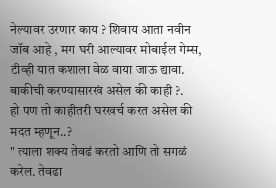नेल्यावर उरणार काय ? शिवाय आता नवीन जॉब आहे , मग घरी आल्यावर मोबाईल गेम्स, टीव्ही यात कशाला वेळ वाया जाऊ द्यावा. बाकीची करण्यासारखं असेल की काही ?.
हो पण तो काहीतरी घरखर्च करत असेल की मदत म्हणून..?
" त्याला शक्य तेवढं करतो आणि तो सगळं करेल. तेवढा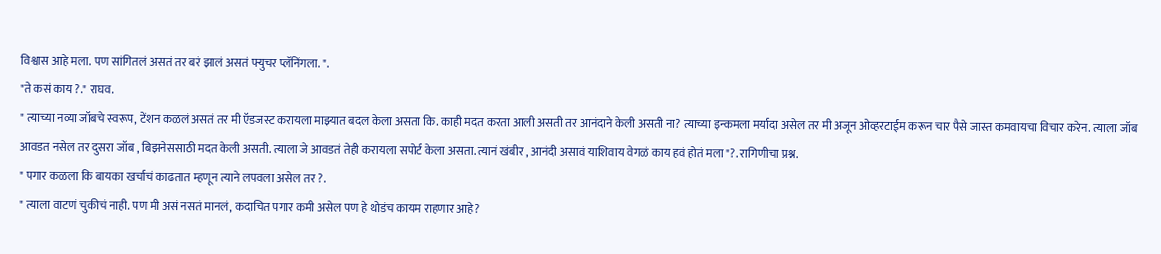विश्वास आहे मला. पण सांगितलं असतं तर बरं झालं असतं फ्युचर प्लॅनिंगला. ".
"ते कसं काय ?." राघव.
" त्याच्या नव्या जॉबचे स्वरूप, टेंशन कळलं असतं तर मी ऍडजस्ट करायला माझ्यात बदल केला असता कि. काही मदत करता आली असती तर आनंदाने केली असती ना? त्याच्या इन्कमला मर्यादा असेल तर मी अजून ओव्हरटाईम करून चार पैसे जास्त कमवायचा विचार करेन. त्याला जॉब आवडत नसेल तर दुसरा जॉब , बिझनेससाठी मदत केली असती. त्याला जे आवडतं तेही करायला सपोर्ट केला असता. त्यानं खंबीर , आनंदी असावं याशिवाय वेगळं काय हवं होतं मला "?. रागिणीचा प्रश्न.
" पगार कळला कि बायका खर्चाचं काढतात म्हणून त्याने लपवला असेल तर ?.
" त्याला वाटणं चुकीचं नाही. पण मी असं नसतं मानलं, कदाचित पगार कमी असेल पण हे थोडंच कायम राहणार आहे?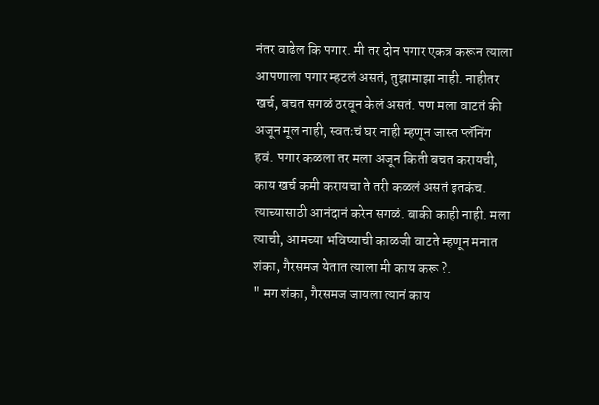नंतर वाढेल कि पगार. मी तर दोन पगार एकत्र करून त्याला आपणाला पगार म्हटलं असतं, तुझामाझा नाही. नाहीतर खर्च, बचत सगळं ठरवून केलं असतं. पण मला वाटतं की अजून मूल नाही, स्वतःचं घर नाही म्हणून जास्त प्लॅनिंग हवं. पगार कळला तर मला अजून किती बचत करायची, काय खर्च कमी करायचा ते तरी कळलं असतं इतकंच. त्याच्यासाठी आनंदानं करेन सगळं. बाकी काही नाही. मला त्याची, आमच्या भविष्याची काळजी वाटते म्हणून मनात शंका, गैरसमज येतात त्याला मी काय करू ?.
" मग शंका, गैरसमज जायला त्यानं काय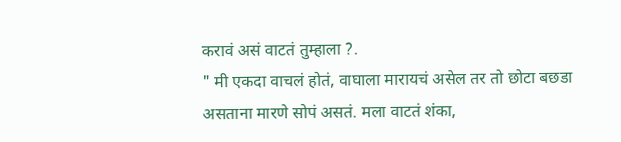करावं असं वाटतं तुम्हाला ?.
" मी एकदा वाचलं होतं, वाघाला मारायचं असेल तर तो छोटा बछडा असताना मारणे सोपं असतं. मला वाटतं शंका,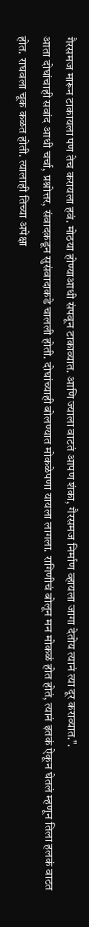गैरसमज मारून टाकायला पण तेच करायला हवं. मोठया होण्याआधी संपवून टाकाव्यात. आणि ज्याला वाटतं आपण शंका, गैरसमज निर्माण व्हायला जागा देतोय त्यानं त्या दूर कराव्यात.".
आता दोघांचाही सवांद आधी चर्चा, प्रश्नोत्तर, संवादकडून सुसंवादाकडे चालली होती. दोघांच्याही बोलण्यात मोकळेपणा यायला लागला. रागिणीचं बोलून मन मोकळं होत होतं, त्यानं इतकं ऐकून घेतलं म्हणून तिला हलकं वाटत होत. राघवला चूक कळत होती. त्यालाही तिच्या अपेक्षा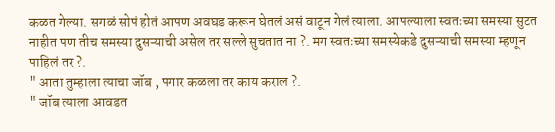कळत गेल्या. सगळं सोपं होतं आपण अवघड करून घेतलं असं वाटून गेलं त्याला. आपल्याला स्वतःच्या समस्या सुटत नाहीत पण तीच समस्या दुसऱ्याची असेल तर सल्ले सुचतात ना ?. मग स्वतःच्या समस्येकडे दुसऱ्याची समस्या म्हणून पाहिलं तर ?.
" आता तुम्हाला त्याचा जॉब , पगार कळला तर काय कराल ?.
" जॉब त्याला आवडत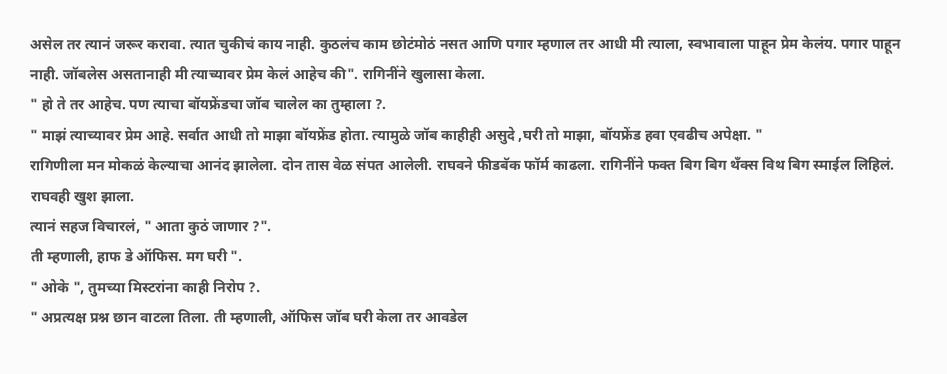असेल तर त्यानं जरूर करावा. त्यात चुकीचं काय नाही. कुठलंच काम छोटंमोठं नसत आणि पगार म्हणाल तर आधी मी त्याला, स्वभावाला पाहून प्रेम केलंय. पगार पाहून नाही. जॉबलेस असतानाही मी त्याच्यावर प्रेम केलं आहेच की". रागिनींने खुलासा केला.
" हो ते तर आहेच. पण त्याचा बॉयफ्रेंडचा जॉब चालेल का तुम्हाला ?.
" माझं त्याच्यावर प्रेम आहे. सर्वात आधी तो माझा बॉयफ्रेंड होता. त्यामुळे जॉब काहीही असुदे ,घरी तो माझा, बॉयफ्रेंड हवा एवढीच अपेक्षा. "
रागिणीला मन मोकळं केल्याचा आनंद झालेला. दोन तास वेळ संपत आलेली. राघवने फीडबॅक फॉर्म काढला. रागिनींने फक्त बिग बिग थँक्स विथ बिग स्माईल लिहिलं. राघवही खुश झाला.
त्यानं सहज विचारलं, " आता कुठं जाणार ?".
ती म्हणाली, हाफ डे ऑफिस. मग घरी ".
" ओके ", तुमच्या मिस्टरांना काही निरोप ?.
" अप्रत्यक्ष प्रश्न छान वाटला तिला. ती म्हणाली, ऑफिस जॉब घरी केला तर आवडेल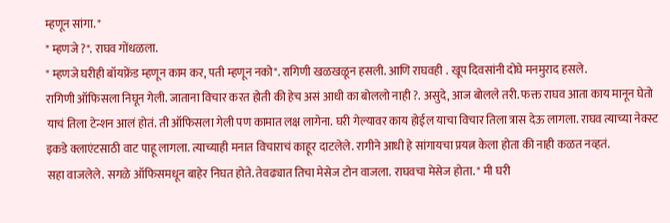म्हणून सांगा. "
" म्हणजे ?". राघव गोंधळला.
" म्हणजे घरीही बॉयफ्रेंड म्हणून काम कर, पती म्हणून नको". रागिणी खळखळून हसली. आणि राघवही . खूप दिवसांनी दोघे मनमुराद हसले.
रागिणी ऑफिसला निघून गेली. जाताना विचार करत होती की हेच असं आधी का बोललो नाही ?. असुदे, आज बोलले तरी. फक्त राघव आता काय मानून घेतो याचं तिला टेन्शन आलं होतं. ती ऑफिसला गेली पण कामात लक्ष लागेना. घरी गेल्यावर काय होईल याचा विचार तिला त्रास देऊ लागला. राघव त्याच्या नेक्स्ट इकडे क्लाएंटसाठी वाट पाहू लागला. त्याच्याही मनात विचाराचं काहूर दाटलेले. रागीने आधी हे सांगायचा प्रयत्न केला होता की नाही कळत नव्हतं.
सहा वाजलेले. सगळे ऑफिसमधून बाहेर निघत होते. तेवढ्यात तिचा मेसेज टोन वाजला. राघवचा मेसेज होता. " मी घरी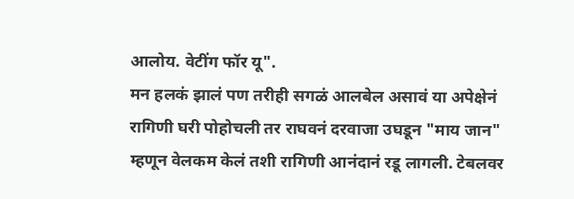आलोय. वेटींग फॉर यू".
मन हलकं झालं पण तरीही सगळं आलबेल असावं या अपेक्षेनं रागिणी घरी पोहोचली तर राघवनं दरवाजा उघडून "माय जान" म्हणून वेलकम केलं तशी रागिणी आनंदानं रडू लागली. टेबलवर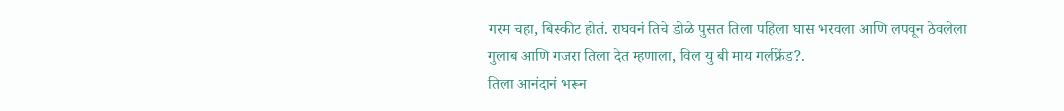गरम चहा, बिस्कीट होतं. राघवनं तिचे डोळे पुसत तिला पहिला घास भरवला आणि लपवून ठेवलेला गुलाब आणि गजरा तिला देत म्हणाला, विल यु बी माय गर्लफ्रेंड?.
तिला आनंदानं भरून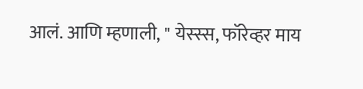आलं. आणि म्हणाली, " येस्स्स, फॉरेव्हर माय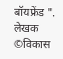बॉयफ्रेंड ".
लेखक ©विकास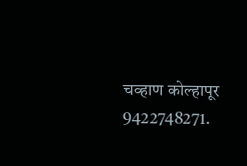चव्हाण कोल्हापूर
9422748271.